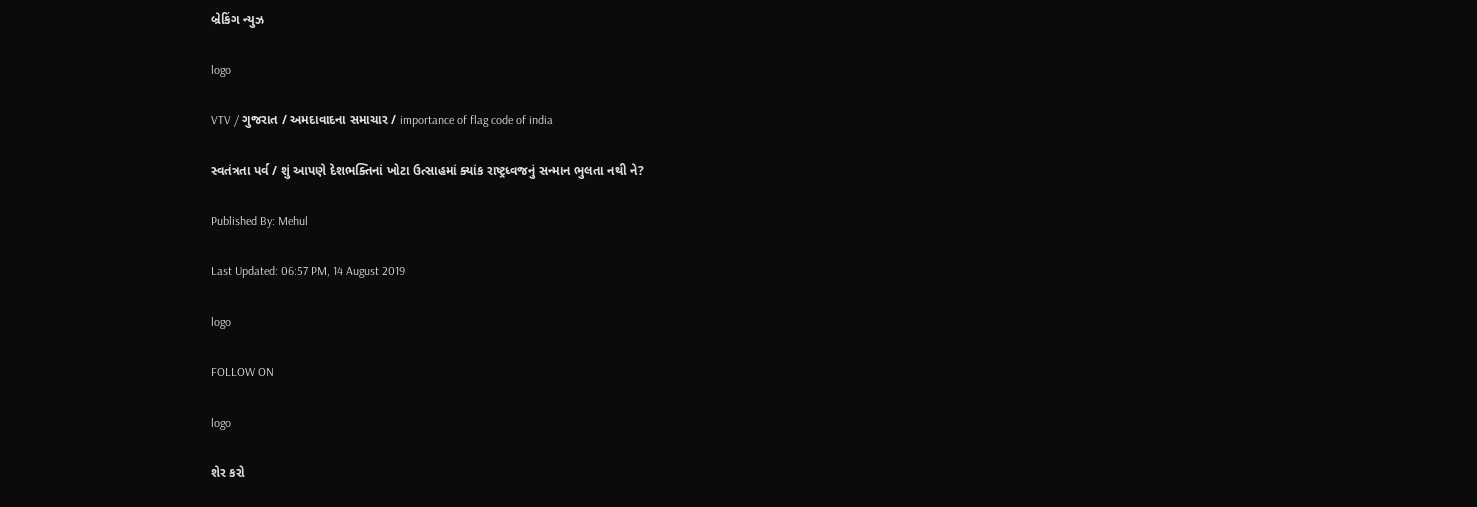બ્રેકિંગ ન્યુઝ

logo

VTV / ગુજરાત / અમદાવાદના સમાચાર / importance of flag code of india

સ્વતંત્રતા પર્વ / શું આપણે દેશભક્તિનાં ખોટા ઉત્સાહમાં ક્યાંક રાષ્ટ્રધ્વજનું સન્માન ભુલતા નથી ને?

Published By: Mehul

Last Updated: 06:57 PM, 14 August 2019

logo

FOLLOW ON

logo

શેર કરો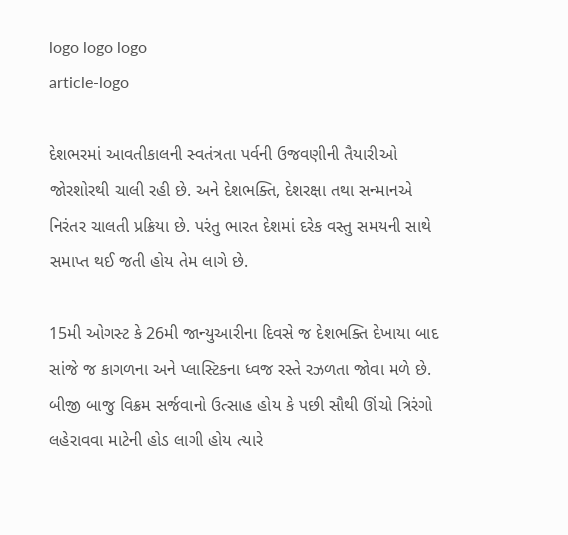logo logo logo
article-logo

દેશભરમાં આવતીકાલની સ્વતંત્રતા પર્વની ઉજવણીની તૈયારીઓ જોરશોરથી ચાલી રહી છે. અને દેશભક્તિ, દેશરક્ષા તથા સન્માનએ નિરંતર ચાલતી પ્રક્રિયા છે. પરંતુ ભારત દેશમાં દરેક વસ્તુ સમયની સાથે સમાપ્ત થઈ જતી હોય તેમ લાગે છે.

15મી ઓગસ્ટ કે 26મી જાન્યુઆરીના દિવસે જ દેશભક્તિ દેખાયા બાદ સાંજે જ કાગળના અને પ્લાસ્ટિકના ધ્વજ રસ્તે રઝળતા જોવા મળે છે. બીજી બાજુ વિક્રમ સર્જવાનો ઉત્સાહ હોય કે પછી સૌથી ઊંચો ત્રિરંગો લહેરાવવા માટેની હોડ લાગી હોય ત્યારે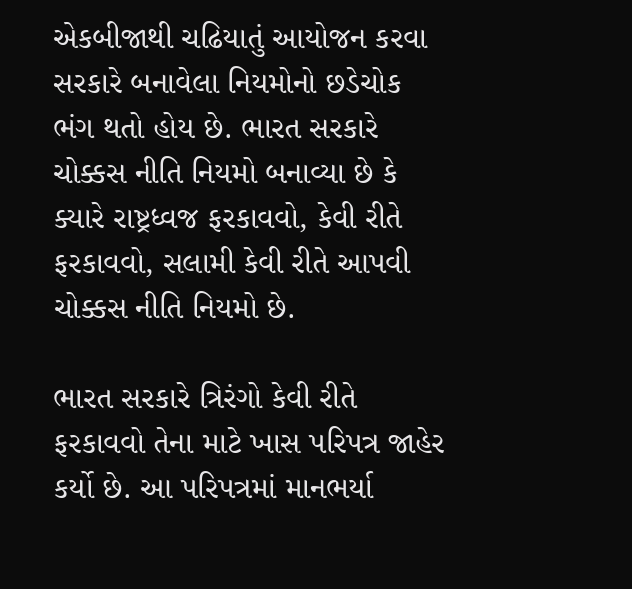એકબીજાથી ચઢિયાતું આયોજન કરવા સરકારે બનાવેલા નિયમોનો છડેચોક ભંગ થતો હોય છે. ભારત સરકારે ચોક્કસ નીતિ નિયમો બનાવ્યા છે કે ક્યારે રાષ્ટ્રધ્વજ ફરકાવવો, કેવી રીતે ફરકાવવો, સલામી કેવી રીતે આપવી ચોક્કસ નીતિ નિયમો છે.

ભારત સરકારે ત્રિરંગો કેવી રીતે ફરકાવવો તેના માટે ખાસ પરિપત્ર જાહેર કર્યો છે. આ પરિપત્રમાં માનભર્યા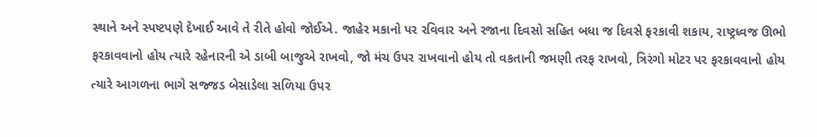સ્થાને અને સ્પષ્ટપણે દેખાઈ આવે તે રીતે હોવો જોઈએ. જાહેર મકાનો પર રવિવાર અને રજાના દિવસો સહિત બધા જ દિવસે ફરકાવી શકાય, રાષ્ટ્રધ્વજ ઊભો ફરકાવવાનો હોય ત્યારે રહેનારની એ ડાબી બાજુએ રાખવો, જો મંચ ઉપર રાખવાનો હોય તો વકતાની જમણી તરફ રાખવો, ત્રિરંગો મોટર પર ફરકાવવાનો હોય ત્યારે આગળના ભાગે સજ્જડ બેસાડેલા સળિયા ઉપર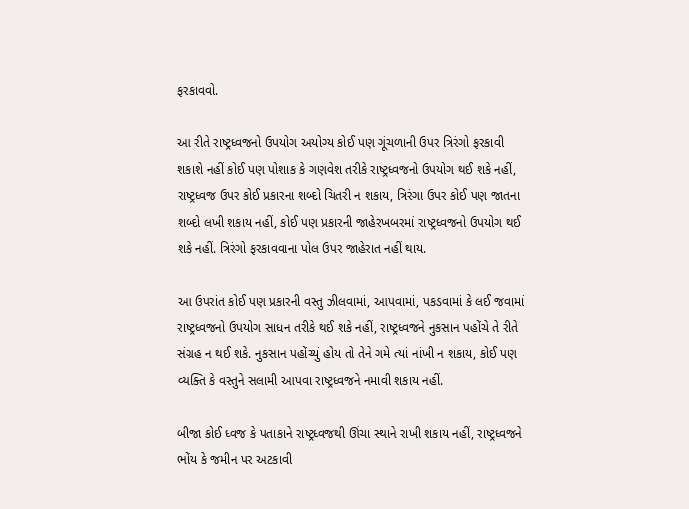ફરકાવવો.

આ રીતે રાષ્ટ્રધ્વજનો ઉપયોગ અયોગ્ય કોઈ પણ ગૂંચળાની ઉપર ત્રિરંગો ફરકાવી શકાશે નહીં કોઈ પણ પોશાક કે ગણવેશ તરીકે રાષ્ટ્રધ્વજનો ઉપયોગ થઈ શકે નહીં, રાષ્ટ્રધ્વજ ઉપર કોઈ પ્રકારના શબ્દો ચિતરી ન શકાય, ત્રિરંગા ઉપર કોઈ પણ જાતના શબ્દો લખી શકાય નહીં, કોઈ પણ પ્રકારની જાહેરખબરમાં રાષ્ટ્રધ્વજનો ઉપયોગ થઈ શકે નહીં. ત્રિરંગો ફરકાવવાના પોલ ઉપર જાહેરાત નહીં થાય.

આ ઉપરાંત કોઈ પણ પ્રકારની વસ્તુ ઝીલવામાં, આપવામાં, પકડવામાં કે લઈ જવામાં રાષ્ટ્રધ્વજનો ઉપયોગ સાધન તરીકે થઈ શકે નહીં, રાષ્ટ્રધ્વજને નુકસાન પહોંચે તે રીતે સંગ્રહ ન થઈ શકે. નુકસાન પહોંચ્યું હોય તો તેને ગમે ત્યાં નાંખી ન શકાય, કોઈ પણ વ્યક્તિ કે વસ્તુને સલામી આપવા રાષ્ટ્રધ્વજને નમાવી શકાય નહીં.

બીજા કોઈ ધ્વજ કે પતાકાને રાષ્ટ્રધ્વજથી ઊંચા સ્થાને રાખી શકાય નહીં, રાષ્ટ્રધ્વજને ભોંય કે જમીન પર અટકાવી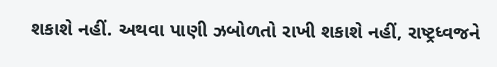શકાશે નહીં. અથવા પાણી ઝબોળતો રાખી શકાશે નહીં, રાષ્ટ્રધ્વજને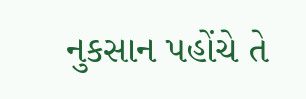નુકસાન પહોંચે તે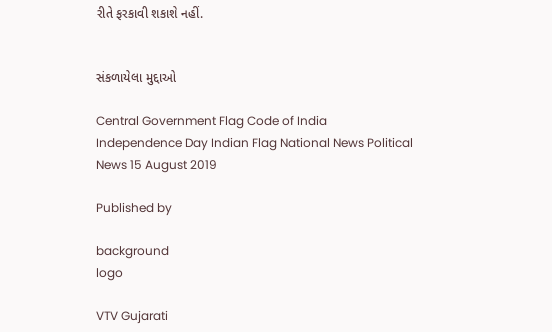રીતે ફરકાવી શકાશે નહીં.


સંકળાયેલા મુદ્દાઓ

Central Government Flag Code of India Independence Day Indian Flag National News Political News 15 August 2019

Published by

background
logo

VTV Gujarati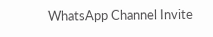WhatsApp Channel Invite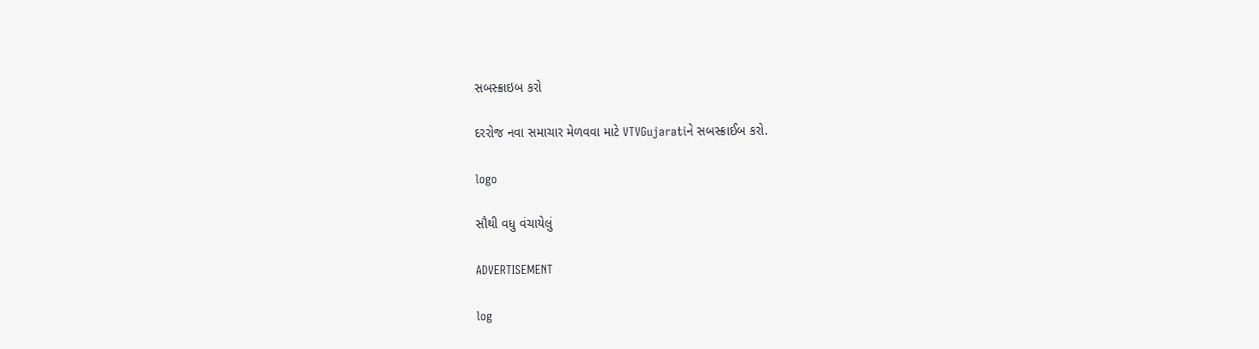સબસ્ક્રાઇબ કરો

દરરોજ નવા સમાચાર મેળવવા માટે VTVGujaratiને સબસ્ક્રાઈબ કરો.

logo

સૌથી વધુ વંચાયેલું

ADVERTISEMENT

log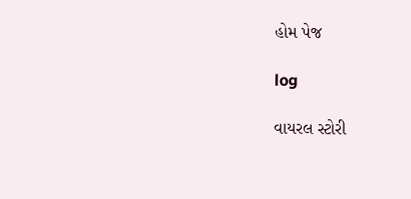હોમ પેજ

log

વાયરલ સ્ટોરી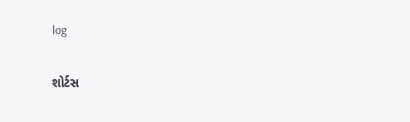log

શોર્ટસ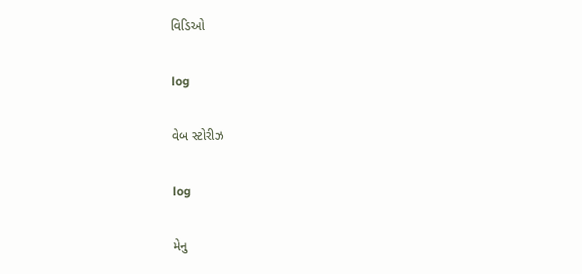વિડિઓ

log

વેબ સ્ટોરીઝ

log

મેનુ